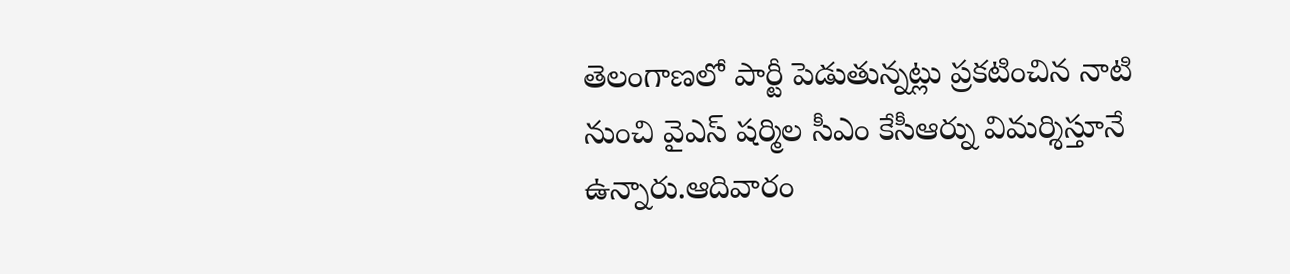తెలంగాణలో పార్టీ పెడుతున్నట్లు ప్రకటించిన నాటి నుంచి వైఎస్ షర్మిల సీఎం కేసీఆర్ను విమర్శిస్తూనే ఉన్నారు.ఆదివారం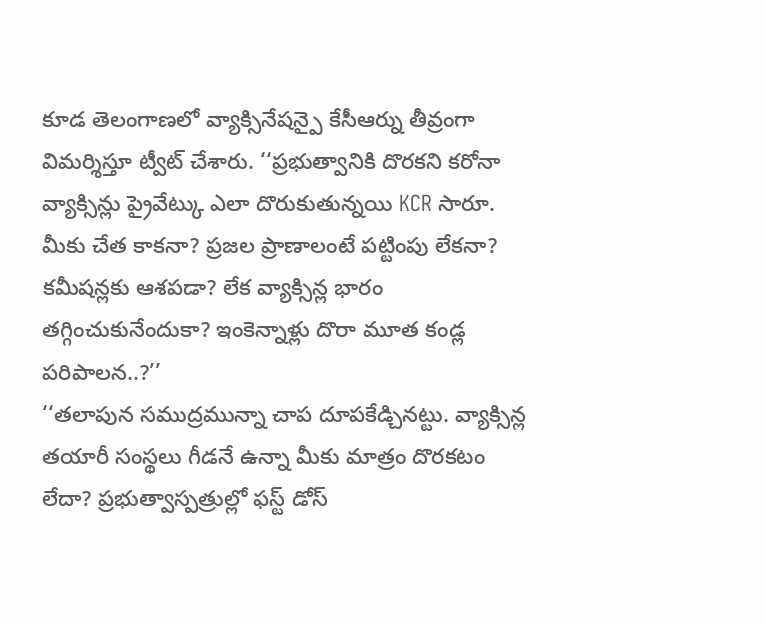కూడ తెలంగాణలో వ్యాక్సినేషన్పై కేసీఆర్ను తీవ్రంగా విమర్శిస్తూ ట్వీట్ చేశారు. ‘‘ప్రభుత్వానికి దొరకని కరోనా వ్యాక్సిన్లు ప్రైవేట్కు ఎలా దొరుకుతున్నయి KCR సారూ. మీకు చేత కాకనా? ప్రజల ప్రాణాలంటే పట్టింపు లేకనా? కమీషన్లకు ఆశపడా? లేక వ్యాక్సిన్ల భారం తగ్గించుకునేందుకా? ఇంకెన్నాళ్లు దొరా మూత కండ్ల పరిపాలన..?’’
‘‘తలాపున సముద్రమున్నా చాప దూపకేడ్చినట్టు. వ్యాక్సిన్ల తయారీ సంస్థలు గీడనే ఉన్నా మీకు మాత్రం దొరకటం లేదా? ప్రభుత్వాస్పత్రుల్లో ఫస్ట్ డోస్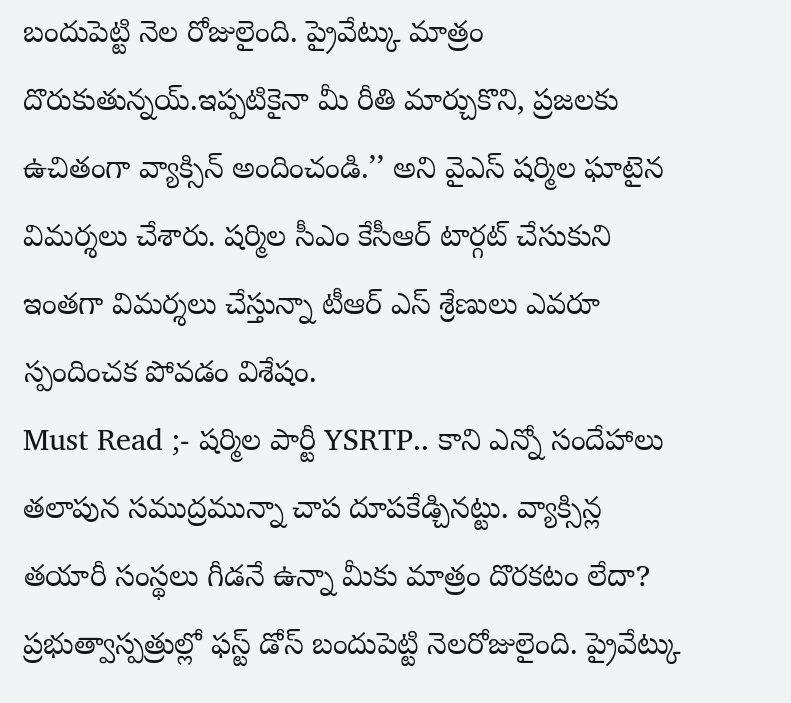బందుపెట్టి నెల రోజులైంది. ప్రైవేట్కు మాత్రం దొరుకుతున్నయ్.ఇప్పటికైనా మీ రీతి మార్చుకొని, ప్రజలకు ఉచితంగా వ్యాక్సిన్ అందించండి.’’ అని వైఎస్ షర్మిల ఘాటైన విమర్శలు చేశారు. షర్మిల సీఎం కేసీఆర్ టార్గట్ చేసుకుని ఇంతగా విమర్శలు చేస్తున్నా టీఆర్ ఎస్ శ్రేణులు ఎవరూ స్పందించక పోవడం విశేషం.
Must Read ;- షర్మిల పార్టీ YSRTP.. కాని ఎన్నో సందేహాలు
తలాపున సముద్రమున్నా చాప దూపకేడ్చినట్టు. వ్యాక్సిన్ల తయారీ సంస్థలు గీడనే ఉన్నా మీకు మాత్రం దొరకటం లేదా? ప్రభుత్వాస్పత్రుల్లో ఫస్ట్ డోస్ బందుపెట్టి నెలరోజులైంది. ప్రైవేట్కు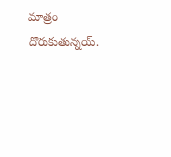మాత్రం దొరుకుతున్నయ్.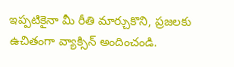ఇప్పటికైనా మీ రీతి మార్చుకొని, ప్రజలకు ఉచితంగా వ్యాక్సిన్ అందించండి.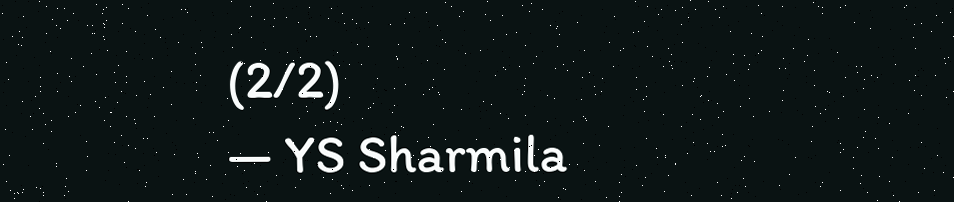(2/2)
— YS Sharmila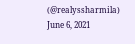(@realyssharmila) June 6, 2021